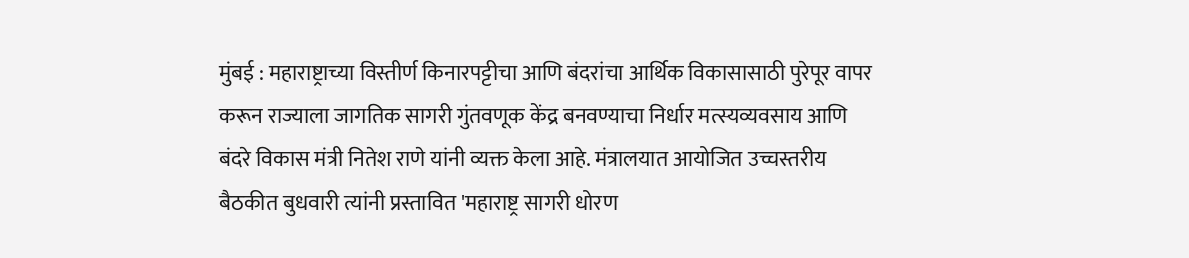मुंबई : महाराष्ट्राच्या विस्तीर्ण किनारपट्टीचा आणि बंदरांचा आर्थिक विकासासाठी पुरेपूर वापर करून राज्याला जागतिक सागरी गुंतवणूक केंद्र बनवण्याचा निर्धार मत्स्यव्यवसाय आणि बंदरे विकास मंत्री नितेश राणे यांनी व्यक्त केला आहे. मंत्रालयात आयोजित उच्चस्तरीय बैठकीत बुधवारी त्यांनी प्रस्तावित 'महाराष्ट्र सागरी धोरण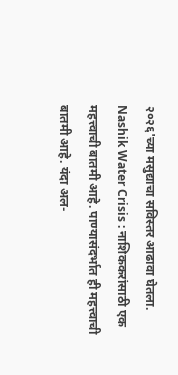२०२६'च्या मसुद्याचा सविस्तर आढावा घेतला.
Nashik Water Crisis : नाशिककरांसाठी एक महत्त्वाची बातमी आहे. पाण्यासंदर्भात ही महत्त्वाची बातमी आहे. यंदा अल-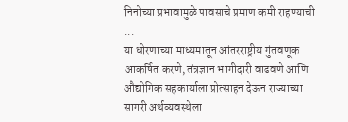निनोच्या प्रभावामुळे पावसाचे प्रमाण कमी राहण्याची ...
या धोरणाच्या माध्यमातून आंतरराष्ट्रीय गुंतवणूक आकर्षित करणे, तंत्रज्ञान भागीदारी वाढवणे आणि औद्योगिक सहकार्याला प्रोत्साहन देऊन राज्याच्या सागरी अर्थव्यवस्थेला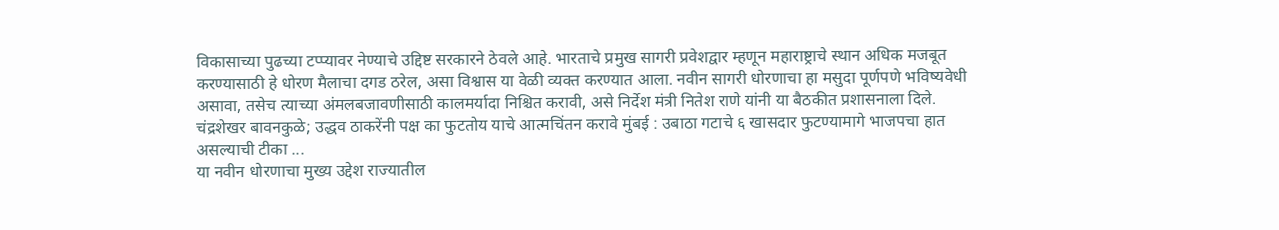विकासाच्या पुढच्या टप्प्यावर नेण्याचे उद्दिष्ट सरकारने ठेवले आहे. भारताचे प्रमुख सागरी प्रवेशद्वार म्हणून महाराष्ट्राचे स्थान अधिक मजबूत करण्यासाठी हे धोरण मैलाचा दगड ठरेल, असा विश्वास या वेळी व्यक्त करण्यात आला. नवीन सागरी धोरणाचा हा मसुदा पूर्णपणे भविष्यवेधी असावा, तसेच त्याच्या अंमलबजावणीसाठी कालमर्यादा निश्चित करावी, असे निर्देश मंत्री नितेश राणे यांनी या बैठकीत प्रशासनाला दिले.
चंद्रशेखर बावनकुळे; उद्धव ठाकरेंनी पक्ष का फुटतोय याचे आत्मचिंतन करावे मुंबई : उबाठा गटाचे ६ खासदार फुटण्यामागे भाजपचा हात असल्याची टीका ...
या नवीन धोरणाचा मुख्य उद्देश राज्यातील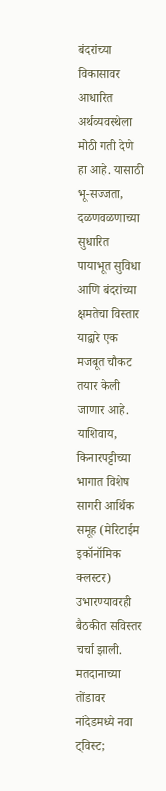बंदरांच्या विकासावर आधारित अर्थव्यवस्थेला मोठी गती देणे हा आहे. यासाठी भू-सज्जता, दळणवळणाच्या सुधारित पायाभूत सुविधा आणि बंदरांच्या क्षमतेचा विस्तार याद्वारे एक मजबूत चौकट तयार केली जाणार आहे. याशिवाय, किनारपट्टीच्या भागात विशेष सागरी आर्थिक समूह (मेरिटाईम इकॉनॉमिक क्लस्टर) उभारण्यावरही बैठकीत सविस्तर चर्चा झाली.
मतदानाच्या तोंडावर नांदेडमध्ये नवा ट्विस्ट;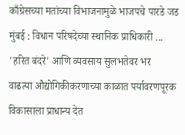काँग्रेसच्या मतांच्या विभाजनामुळे भाजपचे पारडे जड मुंबई : विधान परिषदेच्या स्थानिक प्राधिकारी ...
'हरित बंदरे' आणि व्यवसाय सुलभतेवर भर
वाढत्या औद्योगिकीकरणाच्या काळात पर्यावरणपूरक विकासाला प्राधान्य देत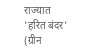राज्यात 'हरित बंदर' (ग्रीन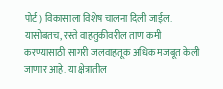पोर्ट) विकासाला विशेष चालना दिली जाईल. यासोबतच, रस्ते वाहतुकीवरील ताण कमी करण्यासाठी सागरी जलवाहतूक अधिक मजबूत केली जाणार आहे. या क्षेत्रातील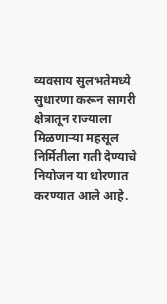व्यवसाय सुलभतेमध्ये सुधारणा करून सागरी क्षेत्रातून राज्याला मिळणाऱ्या महसूल निर्मितीला गती देण्याचे नियोजन या धोरणात करण्यात आले आहे.